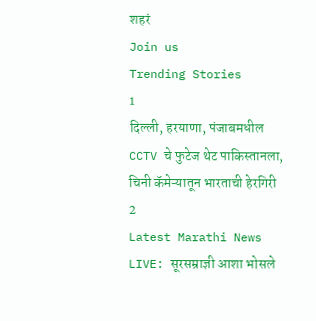शहरं
Join us
Trending Stories
1
दिल्ली, हरयाणा, पंजाबमधील CCTV चे फुटेज थेट पाकिस्तानला, चिनी कॅमेऱ्यातून भारताची हेरगिरी
2
Latest Marathi News LIVE: सूरसम्राज्ञी आशा भोसले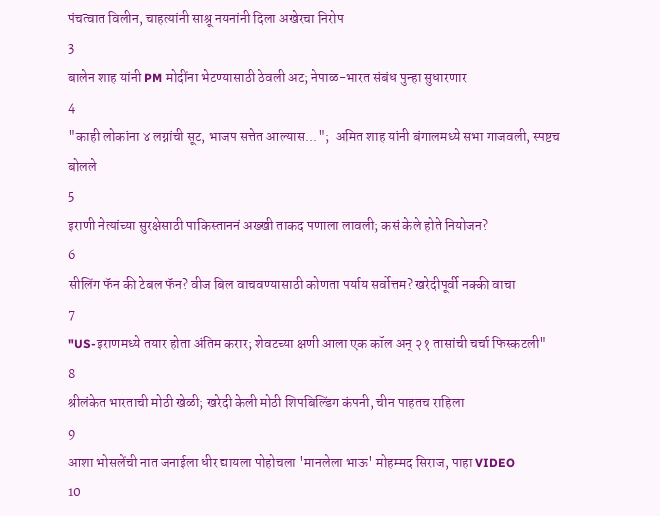पंचत्वात विलीन, चाहत्यांनी साश्रू नयनांनी दिला अखेरचा निरोप
3
बालेन शाह यांनी PM मोदींना भेटण्यासाठी ठेवली अट; नेपाळ-भारत संबंध पुन्हा सुधारणार
4
"काही लोकांना ४ लग्नांची सूट, भाजप सत्तेत आल्यास...";  अमित शाह यांनी बंगालमध्ये सभा गाजवली, स्पष्टच बोलले
5
इराणी नेत्यांच्या सुरक्षेसाठी पाकिस्ताननं अख्खी ताकद पणाला लावली; कसं केले होते नियोजन?
6
सीलिंग फॅन की टेबल फॅन? वीज बिल वाचवण्यासाठी कोणता पर्याय सर्वोत्तम? खरेदीपूर्वी नक्की वाचा
7
"US-इराणमध्ये तयार होता अंतिम करार; शेवटच्या क्षणी आला एक कॉल अन् २१ तासांची चर्चा फिस्कटली"
8
श्रीलंकेत भारताची मोठी खेळी; खरेदी केली मोठी शिपबिल्डिंग कंपनी, चीन पाहतच राहिला
9
आशा भोसलेंची नात जनाईला धीर द्यायला पोहोचला 'मानलेला भाऊ' मोहम्मद सिराज, पाहा VIDEO
10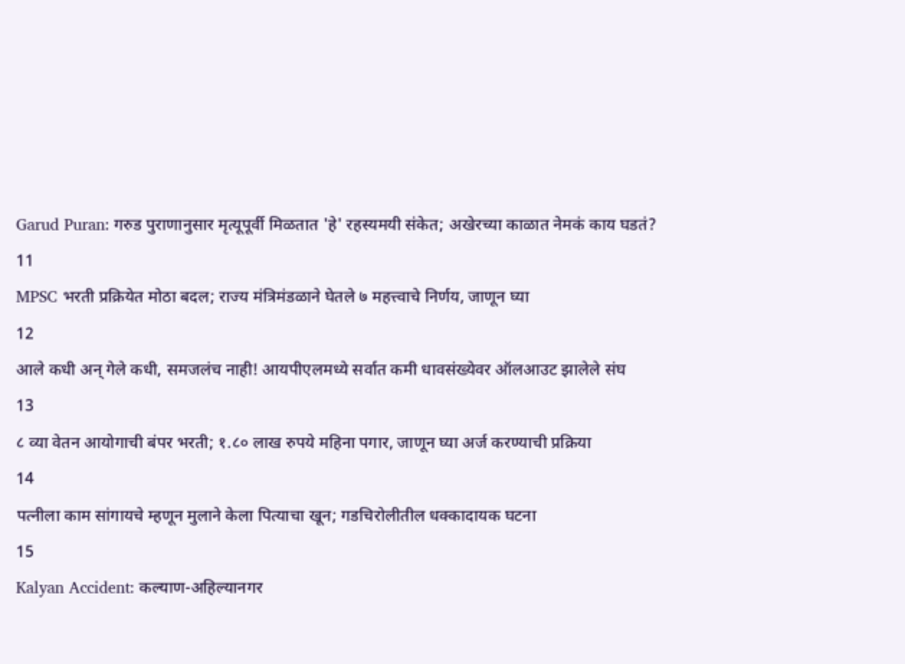Garud Puran: गरुड पुराणानुसार मृत्यूपूर्वी मिळतात 'हे' रहस्यमयी संकेत; अखेरच्या काळात नेमकं काय घडतं?
11
MPSC भरती प्रक्रियेत मोठा बदल; राज्य मंत्रिमंडळाने घेतले ७ महत्त्वाचे निर्णय, जाणून घ्या
12
आले कधी अन् गेले कधी, समजलंच नाही! आयपीएलमध्ये सर्वात कमी धावसंख्येवर ऑलआउट झालेले संघ
13
८ व्या वेतन आयोगाची बंपर भरती; १.८० लाख रुपये महिना पगार, जाणून घ्या अर्ज करण्याची प्रक्रिया
14
पत्नीला काम सांगायचे म्हणून मुलाने केला पित्याचा खून; गडचिरोलीतील धक्कादायक घटना
15
Kalyan Accident: कल्याण-अहिल्यानगर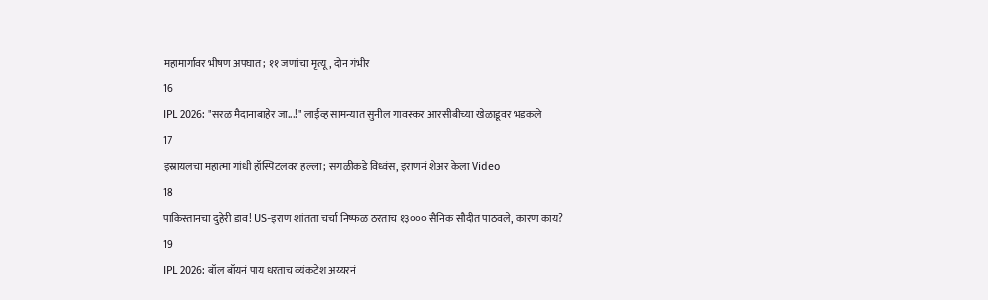महामार्गावर भीषण अपघात; ११ जणांचा मृत्यू, दोन गंभीर
16
IPL 2026: "सरळ मैदानाबाहेर जा...!" लाईव्ह सामन्यात सुनील गावस्कर आरसीबीच्या खेळाडूवर भडकले
17
इस्रायलचा महात्मा गांधी हॉस्पिटलवर हल्ला; सगळीकडे विध्वंस, इराणनं शेअर केला Video
18
पाकिस्तानचा दुहेरी डाव! US-इराण शांतता चर्चा निष्फळ ठरताच १३००० सैनिक सौदीत पाठवले, कारण काय?
19
IPL 2026: बॉल बॉयनं पाय धरताच व्यंकटेश अय्यरनं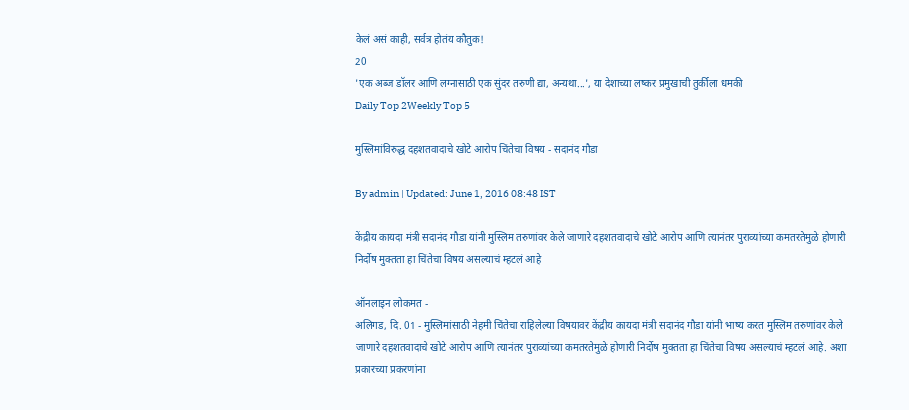केलं असं काही, सर्वत्र होतंय कौतुक!
20
'एक अब्ज डॉलर आणि लग्नासाठी एक सुंदर तरुणी द्या, अन्यथा...', या देशाच्या लष्कर प्रमुखाची तुर्कीला धमकी
Daily Top 2Weekly Top 5

मुस्लिमांविरुद्ध दहशतवादाचे खोटे आरोप चिंतेचा विषय - सदानंद गौडा

By admin | Updated: June 1, 2016 08:48 IST

केंद्रीय कायदा मंत्री सदानंद गौडा यांनी मुस्लिम तरुणांवर केले जाणारे दहशतवादाचे खोटे आरोप आणि त्यानंतर पुराव्यांच्या कमतरतेमुळे होणारी निर्दोष मुक्तता हा चिंतेचा विषय असल्याचं म्हटलं आहे

ऑनलाइन लोकमत -
अलिगड, दि. 01 - मुस्लिमांसाठी नेहमी चिंतेचा राहिलेल्या विषयावर केंद्रीय कायदा मंत्री सदानंद गौडा यांनी भाष्य करत मुस्लिम तरुणांवर केले जाणारे दहशतवादाचे खोटे आरोप आणि त्यानंतर पुराव्यांच्या कमतरतेमुळे होणारी निर्दोष मुक्तता हा चिंतेचा विषय असल्याचं म्हटलं आहे. अशा प्रकारच्या प्रकरणांना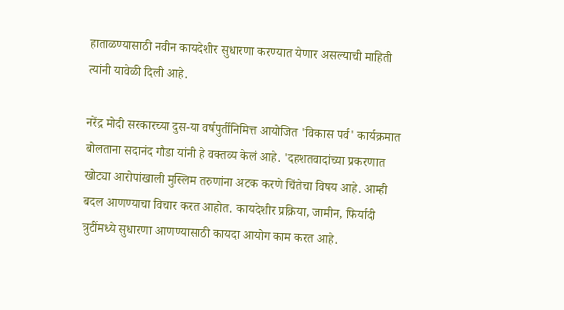हाताळण्यासाठी नवीन कायदेशीर सुधारणा करण्यात येणार असल्याची माहिती त्यांनी यावेळी दिली आहे.

नरेंद्र मोदी सरकारच्या दुस-या वर्षपुर्तीनिमित्त आयोजित 'विकास पर्व' कार्यक्रमात बोलताना सदानंद गौडा यांनी हे वक्तव्य केलं आहे. 'दहशतवादांच्या प्रकरणात खोट्या आरोपांखाली मुस्लिम तरुणांना अटक करणे चिंतेचा विषय आहे. आम्ही बदल आणण्याचा विचार करत आहोत. कायदेशीर प्रक्रिया, जामीन, फिर्यादी त्रुटींमध्ये सुधारणा आणण्यासाठी कायदा आयोग काम करत आहे.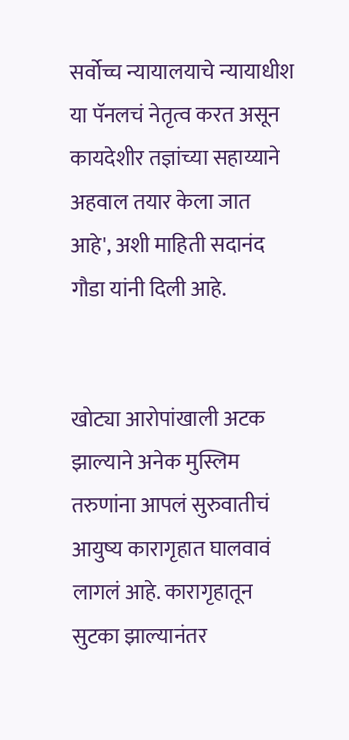सर्वोच्च न्यायालयाचे न्यायाधीश या पॅनलचं नेतृत्व करत असून कायदेशीर तज्ञांच्या सहाय्याने अहवाल तयार केला जात आहे', अशी माहिती सदानंद गौडा यांनी दिली आहे.


खोट्या आरोपांखाली अटक झाल्याने अनेक मुस्लिम तरुणांना आपलं सुरुवातीचं आयुष्य कारागृहात घालवावं लागलं आहे. कारागृहातून सुटका झाल्यानंतर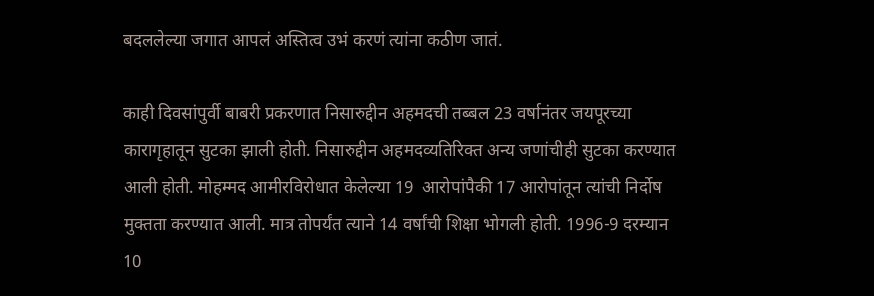बदललेल्या जगात आपलं अस्तित्व उभं करणं त्यांना कठीण जातं.

काही दिवसांपुर्वी बाबरी प्रकरणात निसारुद्दीन अहमदची तब्बल 23 वर्षानंतर जयपूरच्या कारागृहातून सुटका झाली होती. निसारुद्दीन अहमदव्यतिरिक्त अन्य जणांचीही सुटका करण्यात आली होती. मोहम्मद आमीरविरोधात केलेल्या 19  आरोपांपैकी 17 आरोपांतून त्यांची निर्दोष मुक्तता करण्यात आली. मात्र तोपर्यंत त्याने 14 वर्षांची शिक्षा भोगली होती. 1996-9 दरम्यान 10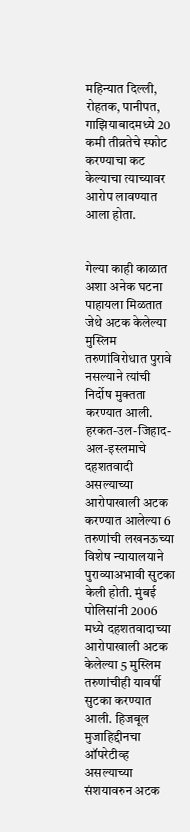महिन्यात दिल्ली, रोहतक, पानीपत, गाझियाबादमध्ये 20 कमी तीव्रतेचे स्फोट करण्याचा कट केल्याचा त्याच्यावर आरोप लावण्यात आला होता.


गेल्या काही काळात अशा अनेक घटना पाहायला मिळतात जेथे अटक केलेल्या मुस्लिम तरुणांविरोधात पुरावे नसल्याने त्यांची निर्दोष मुक्तता करण्यात आली. हरकत-उल-जिहाद-अल-इस्लमाचे दहशतवादी असल्याच्या आरोपाखाली अटक करण्यात आलेल्या 6 तरुणांची लखनऊच्या विशेष न्यायालयाने पुराव्याअभावी सुटका केली होती. मुंबई पोलिसांनी 2006 मध्ये दहशतवादाच्या आरोपाखाली अटक केलेल्या 5 मुस्लिम तरुणांचीही यावर्षी सुटका करण्यात आली. हिजबूल मुजाहिद्दीनचा ऑपरेटीव्ह असल्याच्या संशयावरुन अटक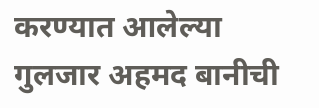करण्यात आलेल्या गुलजार अहमद बानीची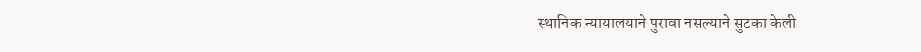स्थानिक न्यायालयाने पुरावा नसल्याने सुटका केली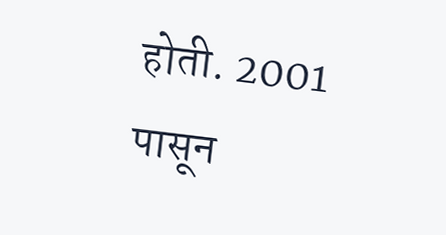होती. 2001 पासून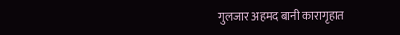गुलजार अहमद बानी कारागृहात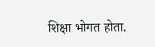शिक्षा भोगत होता.